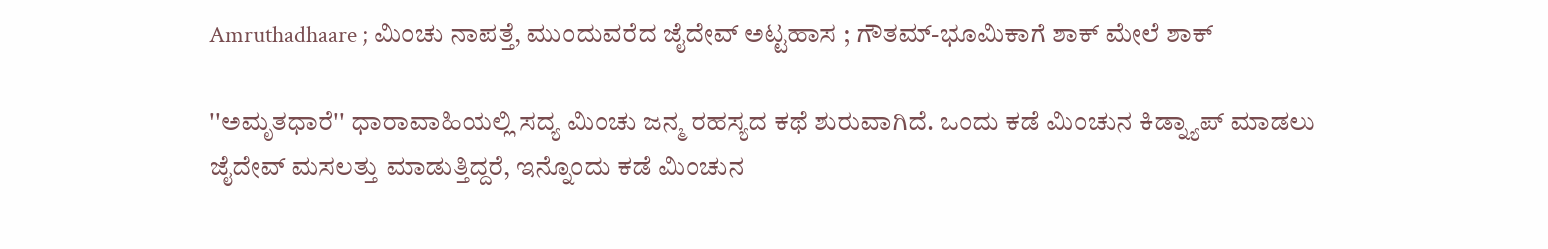Amruthadhaare ; ಮಿಂಚು ನಾಪತ್ತೆ, ಮುಂದುವರೆದ ಜೈದೇವ್ ಅಟ್ಟಹಾಸ ; ಗೌತಮ್-ಭೂಮಿಕಾಗೆ ಶಾಕ್ ಮೇಲೆ ಶಾಕ್

''ಅಮೃತಧಾರೆ'' ಧಾರಾವಾಹಿಯಲ್ಲಿ ಸದ್ಯ ಮಿಂಚು ಜನ್ಮ ರಹಸ್ಯದ ಕಥೆ ಶುರುವಾಗಿದೆ. ಒಂದು ಕಡೆ ಮಿಂಚುನ ಕಿಡ್ನ್ಯಾಪ್ ಮಾಡಲು ಜೈದೇವ್ ಮಸಲತ್ತು ಮಾಡುತ್ತಿದ್ದರೆ, ಇನ್ನೊಂದು ಕಡೆ ಮಿಂಚುನ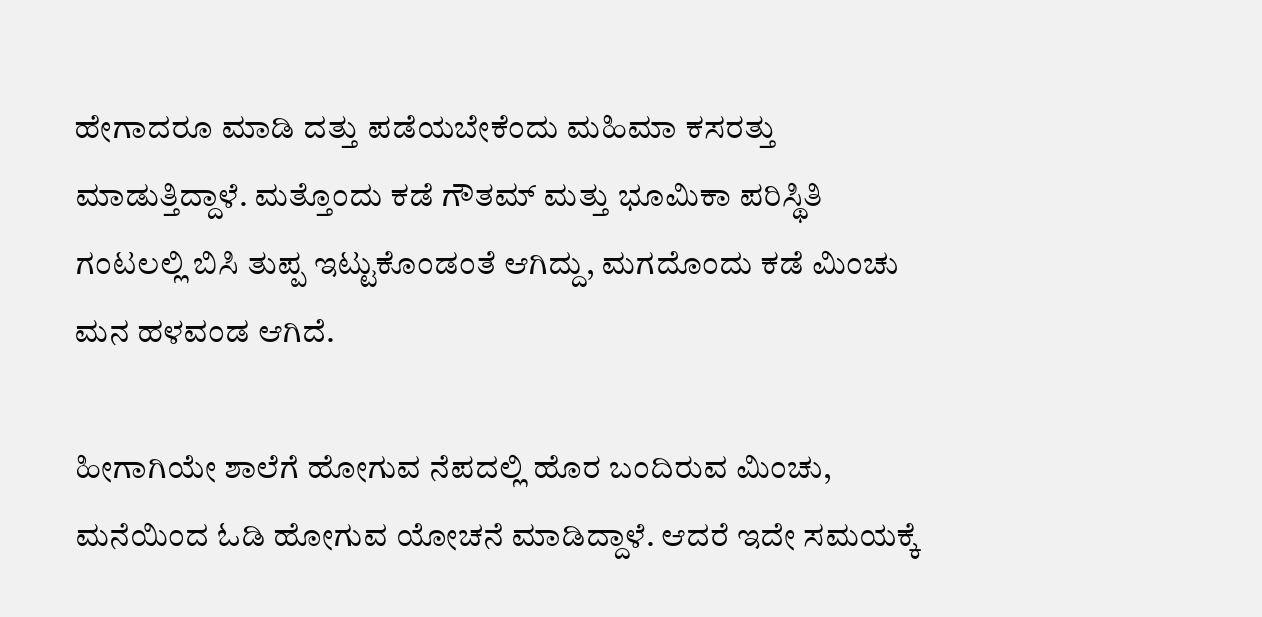ಹೇಗಾದರೂ ಮಾಡಿ ದತ್ತು ಪಡೆಯಬೇಕೆಂದು ಮಹಿಮಾ ಕಸರತ್ತು ಮಾಡುತ್ತಿದ್ದಾಳೆ. ಮತ್ತೊಂದು ಕಡೆ ಗೌತಮ್ ಮತ್ತು ಭೂಮಿಕಾ ಪರಿಸ್ಥಿತಿ ಗಂಟಲಲ್ಲಿ ಬಿಸಿ ತುಪ್ಪ ಇಟ್ಟುಕೊಂಡಂತೆ ಆಗಿದ್ದು, ಮಗದೊಂದು ಕಡೆ ಮಿಂಚು ಮನ ಹಳವಂಡ ಆಗಿದೆ.

ಹೀಗಾಗಿಯೇ ಶಾಲೆಗೆ ಹೋಗುವ ನೆಪದಲ್ಲಿ ಹೊರ ಬಂದಿರುವ ಮಿಂಚು, ಮನೆಯಿಂದ ಓಡಿ ಹೋಗುವ ಯೋಚನೆ ಮಾಡಿದ್ದಾಳೆ. ಆದರೆ ಇದೇ ಸಮಯಕ್ಕೆ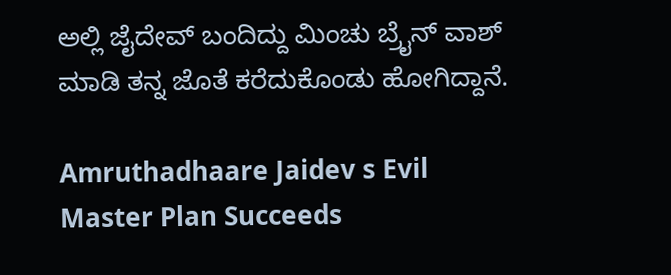ಅಲ್ಲಿ ಜೈದೇವ್ ಬಂದಿದ್ದು ಮಿಂಚು ಬ್ರೈನ್ ವಾಶ್ ಮಾಡಿ ತನ್ನ ಜೊತೆ ಕರೆದುಕೊಂಡು ಹೋಗಿದ್ದಾನೆ.

Amruthadhaare Jaidev s Evil Master Plan Succeeds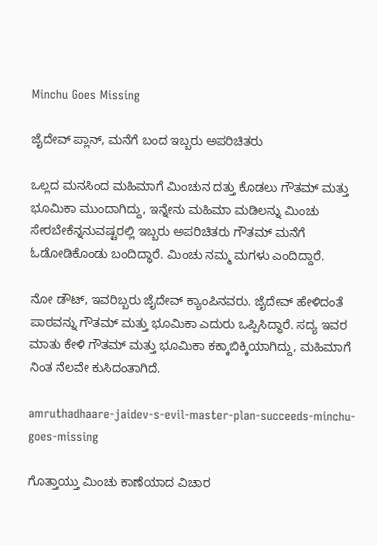Minchu Goes Missing

ಜೈದೇವ್ ಪ್ಲಾನ್, ಮನೆಗೆ ಬಂದ ಇಬ್ಬರು ಅಪರಿಚಿತರು

ಒಲ್ಲದ ಮನಸಿಂದ ಮಹಿಮಾಗೆ ಮಿಂಚುನ ದತ್ತು ಕೊಡಲು ಗೌತಮ್ ಮತ್ತು ಭೂಮಿಕಾ ಮುಂದಾಗಿದ್ದು, ಇನ್ನೇನು ಮಹಿಮಾ ಮಡಿಲನ್ನು ಮಿಂಚು ಸೇರಬೇಕೆನ್ನನುವಷ್ಟರಲ್ಲಿ ಇಬ್ಬರು ಅಪರಿಚಿತರು ಗೌತಮ್ ಮನೆಗೆ ಓಡೋಡಿಕೊಂಡು ಬಂದಿದ್ಧಾರೆ. ಮಿಂಚು ನಮ್ಮ ಮಗಳು ಎಂದಿದ್ದಾರೆ.

ನೋ ಡೌಟ್, ಇವರಿಬ್ಬರು ಜೈದೇವ್ ಕ್ಯಾಂಪಿನವರು. ಜೈದೇವ್ ಹೇಳಿದಂತೆ ಪಾಠವನ್ನು ಗೌತಮ್ ಮತ್ತು ಭೂಮಿಕಾ ಎದುರು ಒಪ್ಪಿಸಿದ್ಧಾರೆ. ಸದ್ಯ ಇವರ ಮಾತು ಕೇಳಿ ಗೌತಮ್ ಮತ್ತು ಭೂಮಿಕಾ ಕಕ್ಕಾಬಿಕ್ಕಿಯಾಗಿದ್ದು, ಮಹಿಮಾಗೆ ನಿಂತ ನೆಲವೇ ಕುಸಿದಂತಾಗಿದೆ.

amruthadhaare-jaidev-s-evil-master-plan-succeeds-minchu-goes-missing

ಗೊತ್ತಾಯ್ತು ಮಿಂಚು ಕಾಣೆಯಾದ ವಿಚಾರ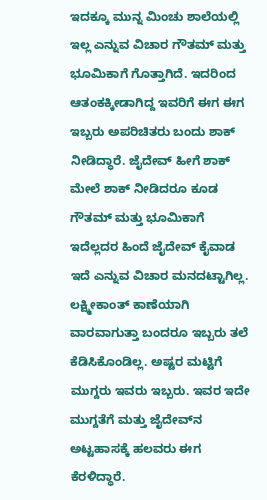ಇದಕ್ಕೂ ಮುನ್ನ ಮಿಂಚು ಶಾಲೆಯಲ್ಲಿ ಇಲ್ಲ ಎನ್ನುವ ವಿಚಾರ ಗೌತಮ್ ಮತ್ತು ಭೂಮಿಕಾಗೆ ಗೊತ್ತಾಗಿದೆ. ಇದರಿಂದ ಆತಂಕಕ್ಕೀಡಾಗಿದ್ದ ಇವರಿಗೆ ಈಗ ಈಗ ಇಬ್ಬರು ಅಪರಿಚಿತರು ಬಂದು ಶಾಕ್ ನೀಡಿದ್ಧಾರೆ. ಜೈದೇವ್ ಹೀಗೆ ಶಾಕ್ ಮೇಲೆ ಶಾಕ್ ನೀಡಿದರೂ ಕೂಡ ಗೌತಮ್ ಮತ್ತು ಭೂಮಿಕಾಗೆ ಇದೆಲ್ಲದರ ಹಿಂದೆ ಜೈದೇವ್ ಕೈವಾಡ ಇದೆ ಎನ್ನುವ ವಿಚಾರ ಮನದಟ್ಟಾಗಿಲ್ಲ. ಲಕ್ಷ್ಮೀಕಾಂತ್ ಕಾಣೆಯಾಗಿ ವಾರವಾಗುತ್ತಾ ಬಂದರೂ ಇಬ್ಬರು ತಲೆ ಕೆಡಿಸಿಕೊಂಡಿಲ್ಲ. ಅಷ್ಟರ ಮಟ್ಟಿಗೆ ಮುಗ್ದರು ಇವರು ಇಬ್ಬರು. ಇವರ ಇದೇ ಮುಗ್ದತೆಗೆ ಮತ್ತು ಜೈದೇವ್‌ನ ಅಟ್ಟಹಾಸಕ್ಕೆ ಹಲವರು ಈಗ ಕೆರಳಿದ್ಧಾರೆ.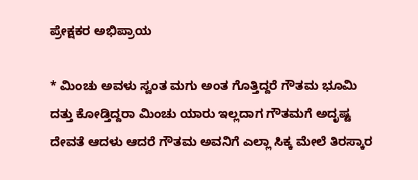ಪ್ರೇಕ್ಷಕರ ಅಭಿಪ್ರಾಯ

* ಮಿಂಚು ಅವಳು ಸ್ವಂತ ಮಗು ಅಂತ ಗೊತ್ತಿದ್ದರೆ ಗೌತಮ ಭೂಮಿ ದತ್ತು ಕೋಡ್ತಿದ್ದರಾ ಮಿಂಚು ಯಾರು ಇಲ್ಲದಾಗ ಗೌತಮಗೆ ಅದೃಷ್ಟ ದೇವತೆ ಆದಳು ಆದರೆ ಗೌತಮ ಅವನಿಗೆ ಎಲ್ಲಾ ಸಿಕ್ಕ ಮೇಲೆ ತಿರಸ್ಕಾರ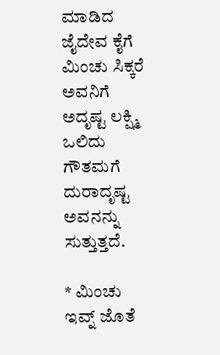ಮಾಡಿದ ಜೈದೇವ ಕೈಗೆ ಮಿಂಚು ಸಿಕ್ಕರೆ ಅವನಿಗೆ ಅದೃಷ್ಟ ಲಕ್ಷ್ಮಿ ಒಲಿದು ಗೌತಮಗೆ ದುರಾದೃಷ್ಟ ಅವನನ್ನು ಸುತ್ತುತ್ತದೆ.

* ಮಿಂಚು ಇವ್ನ್ ಜೊತೆ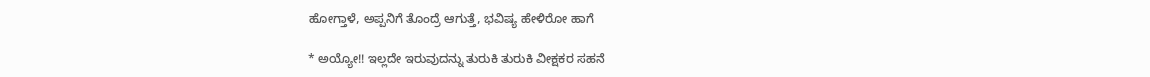ಹೋಗ್ತಾಳೆ, ಅಪ್ಪನಿಗೆ ತೊಂದ್ರೆ ಆಗುತ್ತೆ, ಭವಿಷ್ಯ ಹೇಳಿರೋ ಹಾಗೆ

* ಅಯ್ಯೋ!! ಇಲ್ಲದೇ ಇರುವುದನ್ನು ತುರುಕಿ ತುರುಕಿ ವೀಕ್ಷಕರ ಸಹನೆ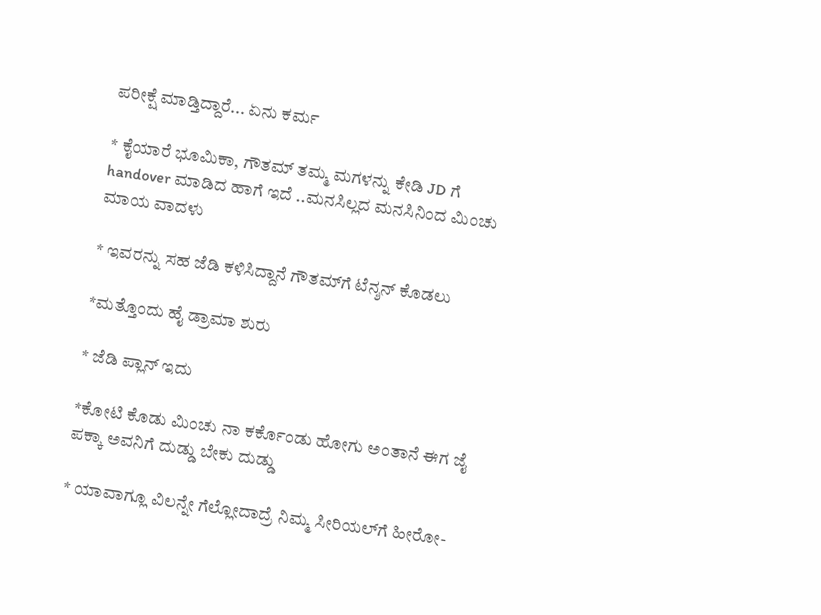ಪರೀಕ್ಷೆ ಮಾಡ್ತಿದ್ದಾರೆ... ಏನು ಕರ್ಮ

* ಕೈಯಾರೆ ಭೂಮಿಕಾ, ಗೌತಮ್ ತಮ್ಮ ಮಗಳನ್ನು ಕೇಡಿ JD ಗೆ handover ಮಾಡಿದ ಹಾಗೆ ಇದೆ ..ಮನಸಿಲ್ಲದ ಮನಸಿನಿಂದ ಮಿಂಚು ಮಾಯ ವಾದಳು

* ಇವರನ್ನು ಸಹ ಜೆಡಿ ಕಳಿಸಿದ್ದಾನೆ ಗೌತಮ್‌ಗೆ ಟೆನ್ಶನ್ ಕೊಡಲು

*ಮತ್ತೊಂದು ಹೈ ಡ್ರಾಮಾ ಶುರು

* ಜೆಡಿ ಪ್ಲಾನ್ ಇದು

*ಕೋಟಿ ಕೊಡು ಮಿಂಚು ನಾ ಕರ್ಕೊಂಡು ಹೋಗು ಅಂತಾನೆ ಈಗ ಜೈ ಪಕ್ಕಾ ಅವನಿಗೆ ದುಡ್ಡು ಬೇಕು ದುಡ್ಡು

* ಯಾವಾಗ್ಲೂ ವಿಲನ್ನೇ ಗೆಲ್ಲೋದಾದ್ರೆ ನಿಮ್ಮ ಸೀರಿಯಲ್‌ಗೆ ಹೀರೋ-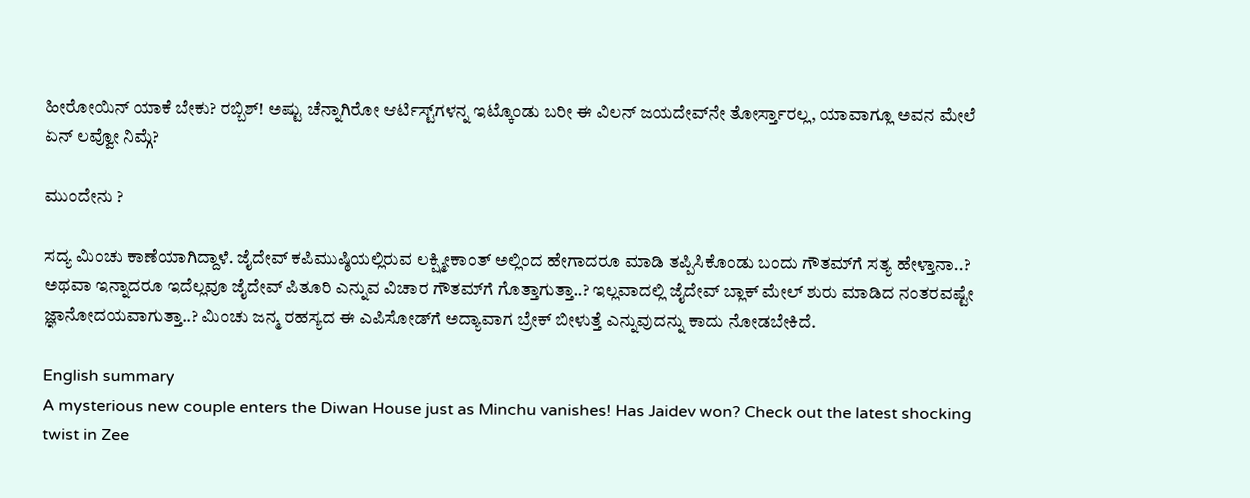ಹೀರೋಯಿನ್ ಯಾಕೆ ಬೇಕು? ರಬ್ಬಿಶ್! ಅಷ್ಟು ಚೆನ್ನಾಗಿರೋ ಆರ್ಟಿಸ್ಟ್‌ಗಳನ್ನ ಇಟ್ಕೊಂಡು ಬರೀ ಈ ವಿಲನ್ ಜಯದೇವ್‌ನೇ ತೋರ್ಸ್ತಾರಲ್ಲ, ಯಾವಾಗ್ಲೂ ಅವನ ಮೇಲೆ ಏನ್ ಲವ್ವೋ ನಿಮ್ಗೆ?

ಮುಂದೇನು ?

ಸದ್ಯ ಮಿಂಚು ಕಾಣೆಯಾಗಿದ್ದಾಳೆ. ಜೈದೇವ್ ಕಪಿಮುಷ್ಠಿಯಲ್ಲಿರುವ ಲಕ್ಷ್ಮೀಕಾಂತ್ ಅಲ್ಲಿಂದ ಹೇಗಾದರೂ ಮಾಡಿ ತಪ್ಪಿಸಿಕೊಂಡು ಬಂದು ಗೌತಮ್‌ಗೆ ಸತ್ಯ ಹೇಳ್ತಾನಾ..? ಅಥವಾ ಇನ್ನಾದರೂ ಇದೆಲ್ಲವೂ ಜೈದೇವ್ ಪಿತೂರಿ ಎನ್ನುವ ವಿಚಾರ ಗೌತಮ್‌ಗೆ ಗೊತ್ತಾಗುತ್ತಾ..? ಇಲ್ಲವಾದಲ್ಲಿ ಜೈದೇವ್ ಬ್ಲಾಕ್ ಮೇಲ್ ಶುರು ಮಾಡಿದ ನಂತರವಷ್ಟೇ ಜ್ಞಾನೋದಯವಾಗುತ್ತಾ..? ಮಿಂಚು ಜನ್ಮ ರಹಸ್ಯದ ಈ ಎಪಿಸೋಡ್‌ಗೆ ಅದ್ಯಾವಾಗ ಬ್ರೇಕ್ ಬೀಳುತ್ತೆ ಎನ್ನುವುದನ್ನು ಕಾದು ನೋಡಬೇಕಿದೆ.

English summary
A mysterious new couple enters the Diwan House just as Minchu vanishes! Has Jaidev won? Check out the latest shocking twist in Zee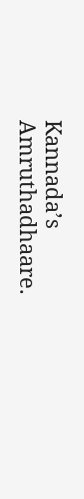Kannada’s Amruthadhaare.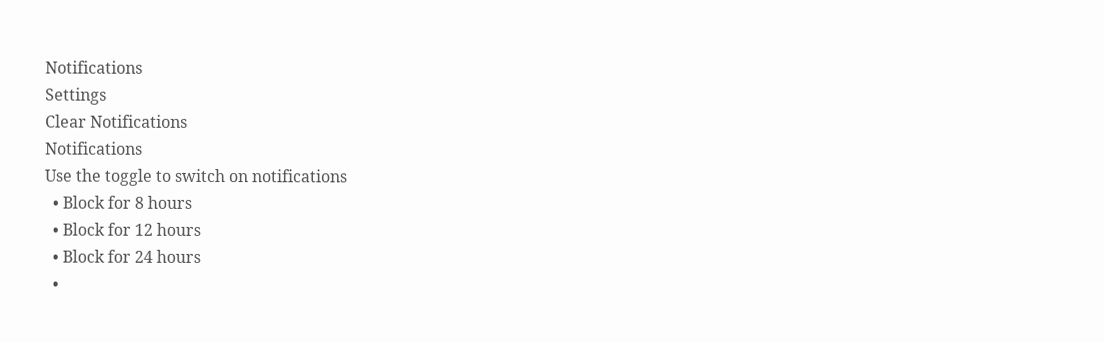Notifications
Settings
Clear Notifications
Notifications
Use the toggle to switch on notifications
  • Block for 8 hours
  • Block for 12 hours
  • Block for 24 hours
  •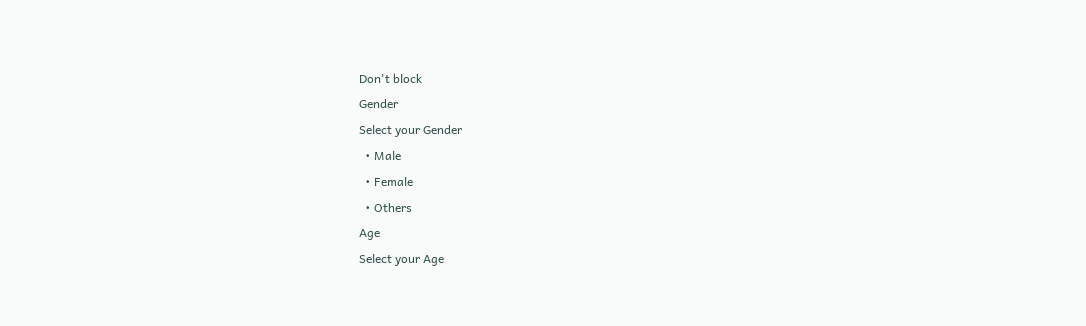Don't block
Gender
Select your Gender
  • Male
  • Female
  • Others
Age
Select your Age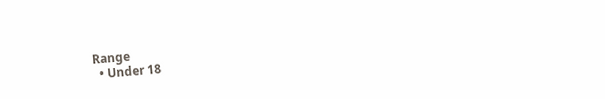Range
  • Under 18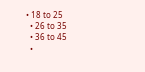• 18 to 25
  • 26 to 35
  • 36 to 45
  •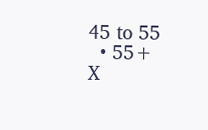45 to 55
  • 55+
X